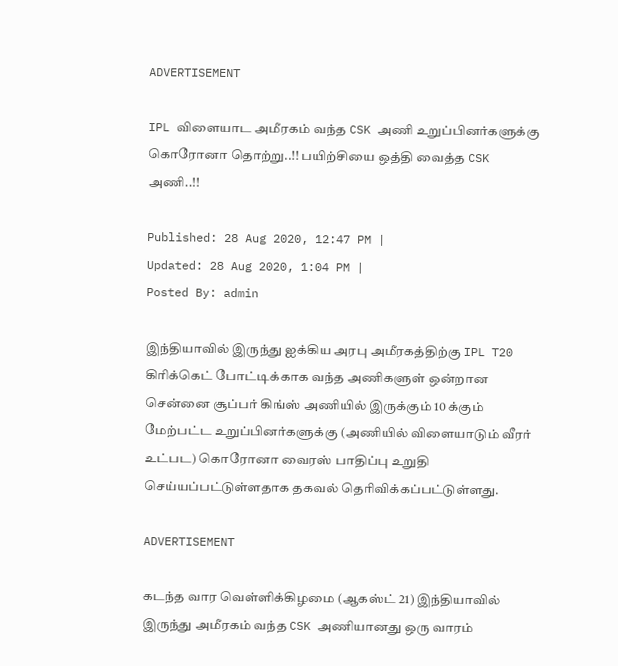ADVERTISEMENT

IPL விளையாட அமீரகம் வந்த CSK அணி உறுப்பினர்களுக்கு கொரோனா தொற்று..!! பயிற்சியை ஒத்தி வைத்த CSK அணி..!!

Published: 28 Aug 2020, 12:47 PM |
Updated: 28 Aug 2020, 1:04 PM |
Posted By: admin

இந்தியாவில் இருந்து ஐக்கிய அரபு அமீரகத்திற்கு IPL T20 கிரிக்கெட் போட்டிக்காக வந்த அணிகளுள் ஒன்றான சென்னை சூப்பர் கிங்ஸ் அணியில் இருக்கும் 10 க்கும் மேற்பட்ட உறுப்பினர்களுக்கு (அணியில் விளையாடும் வீரர் உட்பட) கொரோனா வைரஸ் பாதிப்பு உறுதி செய்யப்பட்டுள்ளதாக தகவல் தெரிவிக்கப்பட்டுள்ளது.

ADVERTISEMENT

கடந்த வார வெள்ளிக்கிழமை (ஆகஸ்ட் 21) இந்தியாவில் இருந்து அமீரகம் வந்த CSK அணியானது ஒரு வாரம்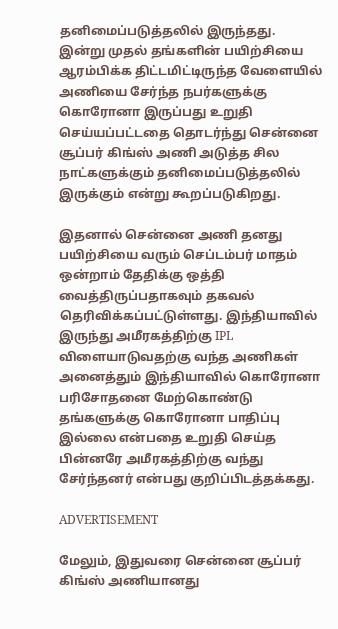தனிமைப்படுத்தலில் இருந்தது. இன்று முதல் தங்களின் பயிற்சியை ஆரம்பிக்க திட்டமிட்டிருந்த வேளையில் அணியை சேர்ந்த நபர்களுக்கு கொரோனா இருப்பது உறுதி செய்யப்பட்டதை தொடர்ந்து சென்னை சூப்பர் கிங்ஸ் அணி அடுத்த சில நாட்களுக்கும் தனிமைப்படுத்தலில் இருக்கும் என்று கூறப்படுகிறது.

இதனால் சென்னை அணி தனது பயிற்சியை வரும் செப்டம்பர் மாதம் ஒன்றாம் தேதிக்கு ஒத்தி வைத்திருப்பதாகவும் தகவல் தெரிவிக்கப்பட்டுள்ளது. இந்தியாவில் இருந்து அமீரகத்திற்கு IPL விளையாடுவதற்கு வந்த அணிகள் அனைத்தும் இந்தியாவில் கொரோனா பரிசோதனை மேற்கொண்டு தங்களுக்கு கொரோனா பாதிப்பு இல்லை என்பதை உறுதி செய்த பின்னரே அமீரகத்திற்கு வந்து சேர்ந்தனர் என்பது குறிப்பிடத்தக்கது.

ADVERTISEMENT

மேலும், இதுவரை சென்னை சூப்பர் கிங்ஸ் அணியானது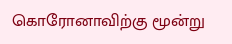கொரோனாவிற்கு மூன்று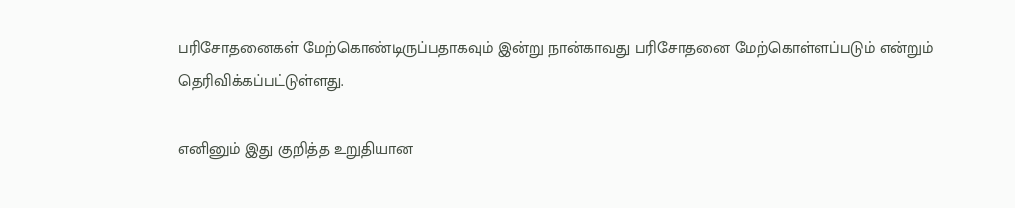பரிசோதனைகள் மேற்கொண்டிருப்பதாகவும் இன்று நான்காவது பரிசோதனை மேற்கொள்ளப்படும் என்றும் தெரிவிக்கப்பட்டுள்ளது.

எனினும் இது குறித்த உறுதியான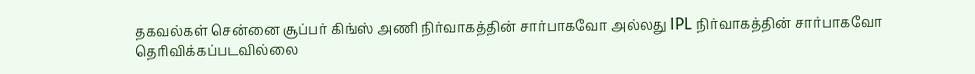தகவல்கள் சென்னை சூப்பர் கிங்ஸ் அணி நிர்வாகத்தின் சார்பாகவோ அல்லது IPL நிர்வாகத்தின் சார்பாகவோ தெரிவிக்கப்படவில்லை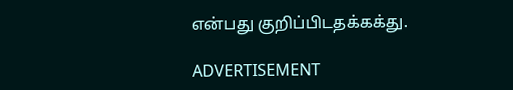என்பது குறிப்பிடதக்கக்து.

ADVERTISEMENT